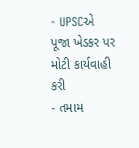- UPSCએ પૂજા ખેડકર પર મોટી કાર્યવાહી કરી
- તમામ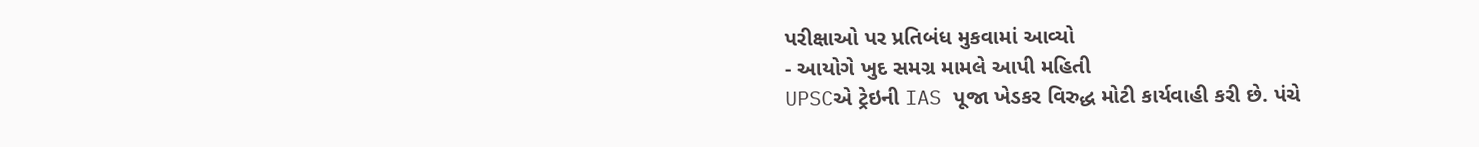પરીક્ષાઓ પર પ્રતિબંધ મુકવામાં આવ્યો
- આયોગે ખુદ સમગ્ર મામલે આપી મહિતી
UPSCએ ટ્રેઇની IAS પૂજા ખેડકર વિરુદ્ધ મોટી કાર્યવાહી કરી છે. પંચે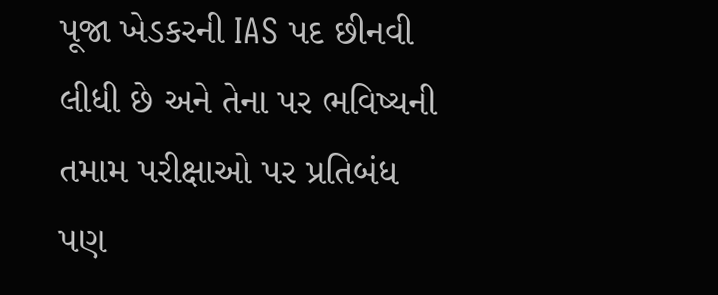પૂજા ખેડકરની IAS પદ છીનવી લીધી છે અને તેના પર ભવિષ્યની તમામ પરીક્ષાઓ પર પ્રતિબંધ પણ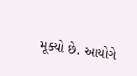મૂક્યો છે. આયોગે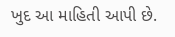ખુદ આ માહિતી આપી છે.